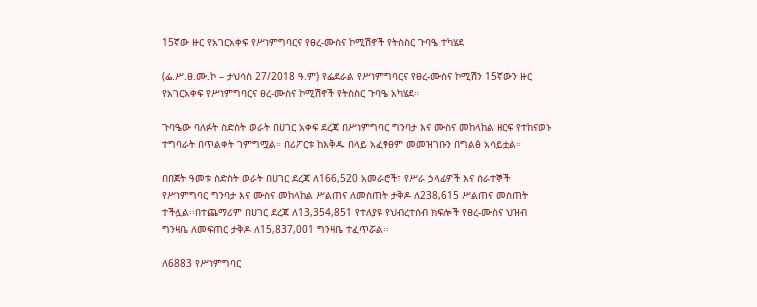15ኛው ዙር የአገርአቀፍ የሥነምግባርና የፀረ-ሙስና ኮሚሽኖች የትስስር ጉባዔ ተካሄደ

(ፌ.ሥ.ፀ.ሙ.ኮ – ታህሳስ 27/2018 ዓ.ም) የፌደራል የሥነምግባርና የፀረ-ሙስና ኮሚሽን 15ኛውን ዙር የአገርአቀፍ የሥነምግባርና ፀረ-ሙስና ኮሚሽኖች የትስስር ጉባዔ አካሄደ።

ጉባዔው ባለፉት ስድስት ወራት በሀገር አቀፍ ደረጃ በሥነምግባር ግንባታ እና ሙስና መከላከል ዘርፍ የተከናወኑ ተግባራት በጥልቀት ገምግሟል። በሪፖርቱ ከእቅዱ በላይ አፈፃፀም መመዝገቡን በግልፅ አሳይቷል።

በበጀት ዓመቱ ስድስት ወራት በሀገር ደረጃ ለ166,520 አመራሮች፣ የሥራ ኃላፊዎች እና ሰራተኞች የሥነምግባር ግንባታ እና ሙስና መከላከል ሥልጠና ለመስጠት ታቅዶ ለ238,615 ሥልጠና መስጠት ተችሏል፡፡በተጨማሪም በሀገር ደረጃ ለ13,354,851 የተለያዩ የህብረተሰብ ክፍሎች የፀረ-ሙስና ህዝብ ግንዛቤ ለመፍጠር ታቅዶ ለ15,837,001 ግንዛቤ ተፈጥሯል፡፡

ለ6883 የሥነምግባር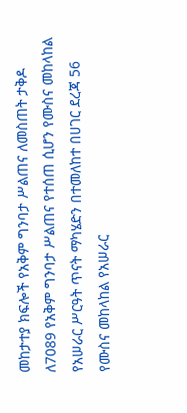መከታተያ ክፍሎች የአቅም ግንባታ ሥልጠና ለመስጠት ታቅዶ ለ7089 የአቅም ግንባታ ሥልጠና የተሰጠ ሲሆን የሙስና መከላከል የአሠራር ሥርዓት ጥናት ማካሄድን በተመለከተ በሀገር ደረጃ 56 የሙስና መከላከል የአሠራር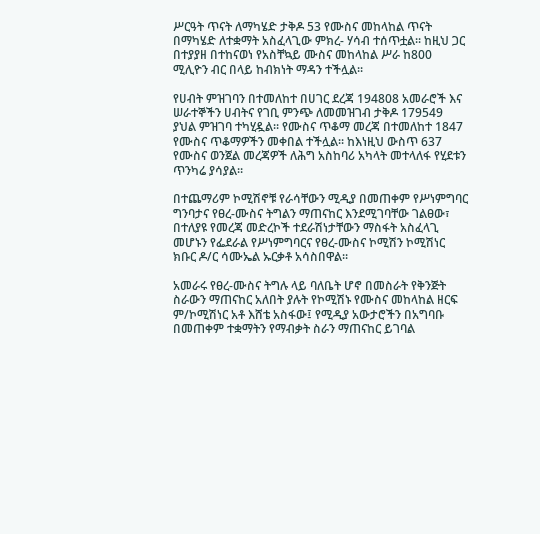ሥርዓት ጥናት ለማካሄድ ታቅዶ 53 የሙስና መከላከል ጥናት በማካሄድ ለተቋማት አስፈላጊው ምክረ- ሃሳብ ተሰጥቷል፡፡ ከዚህ ጋር በተያያዘ በተከናወነ የአስቸኳይ ሙስና መከላከል ሥራ ከ800 ሚሊዮን ብር በላይ ከብክነት ማዳን ተችሏል፡፡

የሀብት ምዝገባን በተመለከተ በሀገር ደረጃ 194808 አመራሮች እና ሠራተኞችን ሀብትና የገቢ ምንጭ ለመመዝገብ ታቅዶ 179549 ያህል ምዝገባ ተካሂዷል፡፡ የሙስና ጥቆማ መረጃ በተመለከተ 1847 የሙስና ጥቆማዎችን መቀበል ተችሏል፡፡ ከእነዚህ ውስጥ 637 የሙስና ወንጀል መረጃዎች ለሕግ አስከባሪ አካላት መተላለፋ የሂደቱን ጥንካሬ ያሳያል።

በተጨማሪም ኮሚሽኖቹ የራሳቸውን ሚዲያ በመጠቀም የሥነምግባር ግንባታና የፀረ-ሙስና ትግልን ማጠናከር እንደሚገባቸው ገልፀው፣ በተለያዩ የመረጃ መድረኮች ተደራሽነታቸውን ማስፋት አስፈላጊ መሆኑን የፌደራል የሥነምግባርና የፀረ-ሙስና ኮሚሽን ኮሚሽነር ክቡር ዶ/ር ሳሙኤል ኡርቃቶ አሳስበዋል።

አመራሩ የፀረ-ሙስና ትግሉ ላይ ባለቤት ሆኖ በመስራት የቅንጅት ስራውን ማጠናከር አለበት ያሉት የኮሚሽኑ የሙስና መከላከል ዘርፍ ም/ኮሚሽነር አቶ እሸቴ አስፋው፤ የሚዲያ አውታሮችን በአግባቡ በመጠቀም ተቋማትን የማብቃት ስራን ማጠናከር ይገባል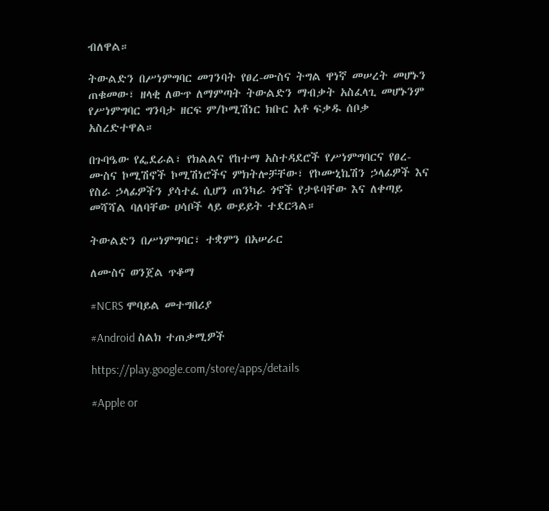ብለዋል።

ትውልድን በሥነምግባር መገንባት የፀረ-ሙስና ትግል ዋነኛ መሠረት መሆኑን ጠቁመው፣ ዘላቂ ለውጥ ለማምጣት ትውልድን ማብቃት አስፈላጊ መሆኑንም የሥነምግባር ግንባታ ዘርፍ ም/ኮሚሽነር ክቡር አቶ ፍቃዱ ሰቦቃ አስረድተዋል።

በጉባዔው የፌደራል፣ የክልልና የከተማ አስተዳደሮች የሥነምግባርና የፀረ-ሙስና ኮሚሽኖች ኮሚሽነሮችና ምክትሎቻቸው፣ የኮሙኒኬሽን ኃላፊዎች እና የስራ ኃላፊዎችን ያሳተፈ ሲሆን ጠንካራ ጎኖች የታዩባቸው እና ለቀጣይ መሻሻል ባለባቸው ሀሳቦች ላይ ውይይት ተደርጓል።

ትውልድን በሥነምግባር፣ ተቋምን በአሠራር

ለሙስና ወንጀል ጥቆማ

#NCRS ሞባይል መተግበሪያ

#Android ስልክ ተጠቃሚዎች

https://play.google.com/store/apps/details

#Apple or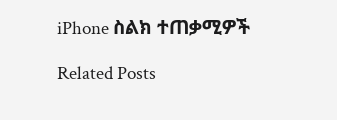iPhone ስልክ ተጠቃሚዎች

Related Posts